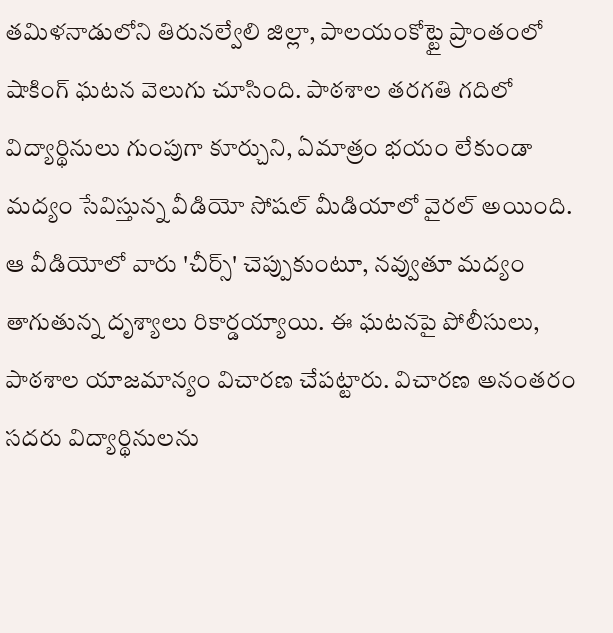తమిళనాడులోని తిరునల్వేలి జిల్లా, పాలయంకోట్టై ప్రాంతంలో షాకింగ్ ఘటన వెలుగు చూసింది. పాఠశాల తరగతి గదిలో విద్యార్థినులు గుంపుగా కూర్చుని, ఏమాత్రం భయం లేకుండా మద్యం సేవిస్తున్న వీడియో సోషల్ మీడియాలో వైరల్ అయింది. ఆ వీడియోలో వారు 'చీర్స్' చెప్పుకుంటూ, నవ్వుతూ మద్యం తాగుతున్న దృశ్యాలు రికార్డయ్యాయి. ఈ ఘటనపై పోలీసులు, పాఠశాల యాజమాన్యం విచారణ చేపట్టారు. విచారణ అనంతరం సదరు విద్యార్థినులను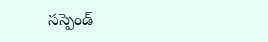సస్పెండ్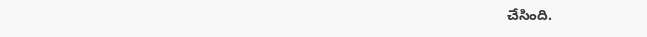చేసింది.